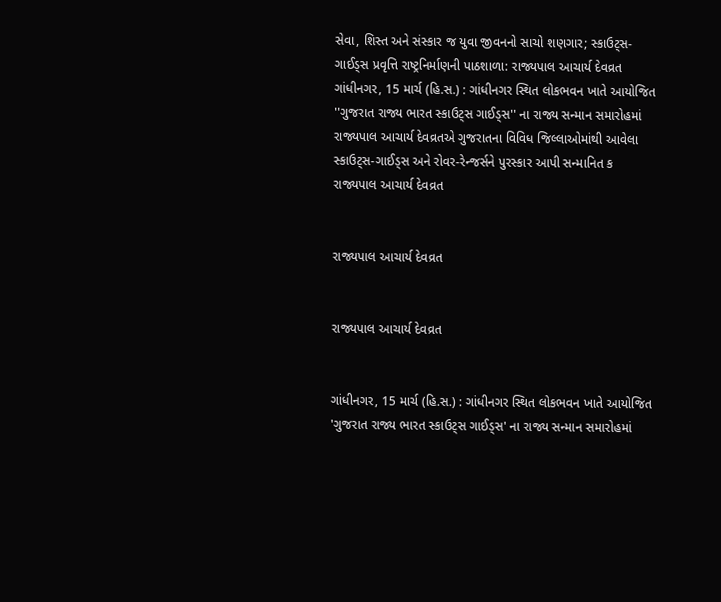સેવા, શિસ્ત અને સંસ્કાર જ યુવા જીવનનો સાચો શણગાર; સ્કાઉટ્સ-ગાઈડ્સ પ્રવૃત્તિ રાષ્ટ્રનિર્માણની પાઠશાળા: રાજ્યપાલ આચાર્ય દેવવ્રત
ગાંધીનગર, 15 માર્ચ (હિ.સ.) : ગાંધીનગર સ્થિત લોકભવન ખાતે આયોજિત ''ગુજરાત રાજ્ય ભારત સ્કાઉટ્સ ગાઈડ્સ'' ના રાજ્ય સન્માન સમારોહમાં રાજ્યપાલ આચાર્ય દેવવ્રતએ ગુજરાતના વિવિધ જિલ્લાઓમાંથી આવેલા સ્કાઉટ્સ-ગાઈડ્સ અને રોવર-રેન્જર્સને પુરસ્કાર આપી સન્માનિત ક
રાજ્યપાલ આચાર્ય દેવવ્રત


રાજ્યપાલ આચાર્ય દેવવ્રત


રાજ્યપાલ આચાર્ય દેવવ્રત


ગાંધીનગર, 15 માર્ચ (હિ.સ.) : ગાંધીનગર સ્થિત લોકભવન ખાતે આયોજિત 'ગુજરાત રાજ્ય ભારત સ્કાઉટ્સ ગાઈડ્સ' ના રાજ્ય સન્માન સમારોહમાં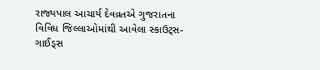રાજ્યપાલ આચાર્ય દેવવ્રતએ ગુજરાતના વિવિધ જિલ્લાઓમાંથી આવેલા સ્કાઉટ્સ-ગાઈડ્સ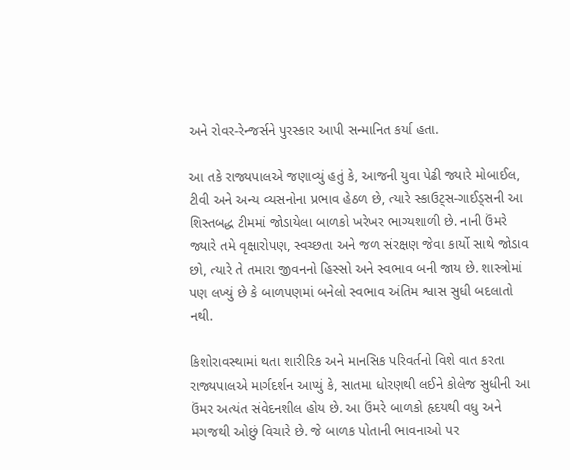અને રોવર-રેન્જર્સને પુરસ્કાર આપી સન્માનિત કર્યા હતા.

આ તકે રાજ્યપાલએ જણાવ્યું હતું કે, આજની યુવા પેઢી જ્યારે મોબાઈલ, ટીવી અને અન્ય વ્યસનોના પ્રભાવ હેઠળ છે, ત્યારે સ્કાઉટ્સ-ગાઈડ્સની આ શિસ્તબદ્ધ ટીમમાં જોડાયેલા બાળકો ખરેખર ભાગ્યશાળી છે. નાની ઉંમરે જ્યારે તમે વૃક્ષારોપણ, સ્વચ્છતા અને જળ સંરક્ષણ જેવા કાર્યો સાથે જોડાવ છો, ત્યારે તે તમારા જીવનનો હિસ્સો અને સ્વભાવ બની જાય છે. શાસ્ત્રોમાં પણ લખ્યું છે કે બાળપણમાં બનેલો સ્વભાવ અંતિમ શ્વાસ સુધી બદલાતો નથી.

કિશોરાવસ્થામાં થતા શારીરિક અને માનસિક પરિવર્તનો વિશે વાત કરતા રાજ્યપાલએ માર્ગદર્શન આપ્યું કે, સાતમા ધોરણથી લઈને કોલેજ સુધીની આ ઉંમર અત્યંત સંવેદનશીલ હોય છે. આ ઉંમરે બાળકો હૃદયથી વધુ અને મગજથી ઓછું વિચારે છે. જે બાળક પોતાની ભાવનાઓ પર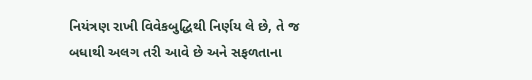નિયંત્રણ રાખી વિવેકબુદ્ધિથી નિર્ણય લે છે, તે જ બધાથી અલગ તરી આવે છે અને સફળતાના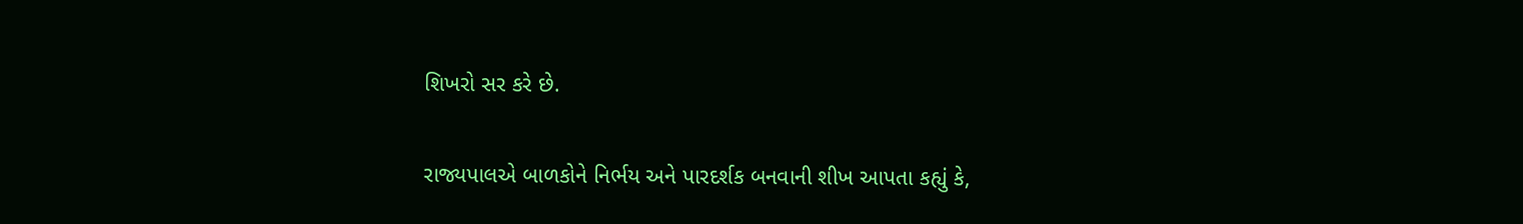શિખરો સર કરે છે.

રાજ્યપાલએ બાળકોને નિર્ભય અને પારદર્શક બનવાની શીખ આપતા કહ્યું કે,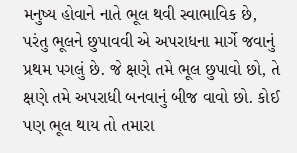મનુષ્ય હોવાને નાતે ભૂલ થવી સ્વાભાવિક છે, પરંતુ ભૂલને છુપાવવી એ અપરાધના માર્ગે જવાનું પ્રથમ પગલું છે. જે ક્ષણે તમે ભૂલ છુપાવો છો, તે ક્ષણે તમે અપરાધી બનવાનું બીજ વાવો છો. કોઈ પણ ભૂલ થાય તો તમારા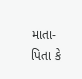માતા-પિતા કે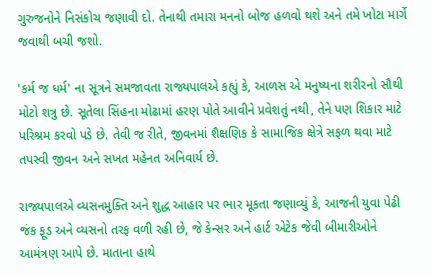ગુરુજનોને નિસંકોચ જણાવી દો. તેનાથી તમારા મનનો બોજ હળવો થશે અને તમે ખોટા માર્ગે જવાથી બચી જશો.

'કર્મ જ ધર્મ' ના સૂત્રને સમજાવતા રાજ્યપાલએ કહ્યું કે, આળસ એ મનુષ્યના શરીરનો સૌથી મોટો શત્રુ છે. સૂતેલા સિંહના મોઢામાં હરણ પોતે આવીને પ્રવેશતું નથી, તેને પણ શિકાર માટે પરિશ્રમ કરવો પડે છે. તેવી જ રીતે, જીવનમાં શૈક્ષણિક કે સામાજિક ક્ષેત્રે સફળ થવા માટે તપસ્વી જીવન અને સખત મહેનત અનિવાર્ય છે.

રાજ્યપાલએ વ્યસનમુક્તિ અને શુદ્ધ આહાર પર ભાર મૂકતા જણાવ્યું કે, આજની યુવા પેઢી જંક ફૂડ અને વ્યસનો તરફ વળી રહી છે, જે કેન્સર અને હાર્ટ એટેક જેવી બીમારીઓને આમંત્રણ આપે છે. માતાના હાથે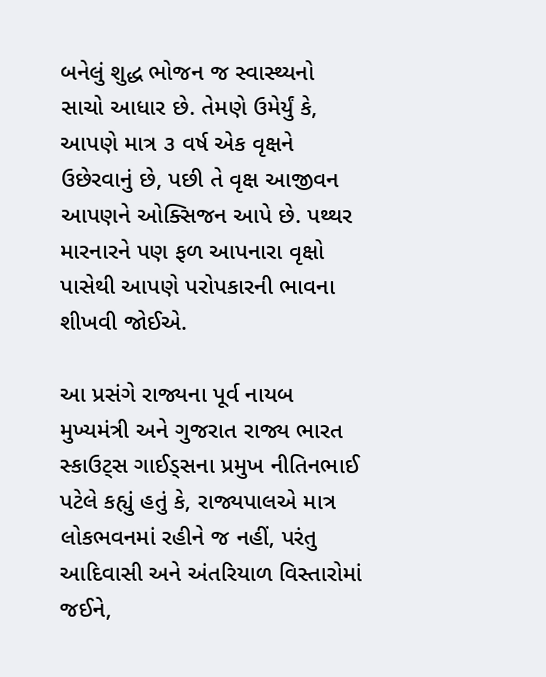બનેલું શુદ્ધ ભોજન જ સ્વાસ્થ્યનો સાચો આધાર છે. તેમણે ઉમેર્યું કે, આપણે માત્ર ૩ વર્ષ એક વૃક્ષને ઉછેરવાનું છે, પછી તે વૃક્ષ આજીવન આપણને ઓક્સિજન આપે છે. પથ્થર મારનારને પણ ફળ આપનારા વૃક્ષો પાસેથી આપણે પરોપકારની ભાવના શીખવી જોઈએ.

આ પ્રસંગે રાજ્યના પૂર્વ નાયબ મુખ્યમંત્રી અને ગુજરાત રાજ્ય ભારત સ્કાઉટ્સ ગાઈડ્સના પ્રમુખ નીતિનભાઈ પટેલે કહ્યું હતું કે, રાજ્યપાલએ માત્ર લોકભવનમાં રહીને જ નહીં, પરંતુ આદિવાસી અને અંતરિયાળ વિસ્તારોમાં જઈને,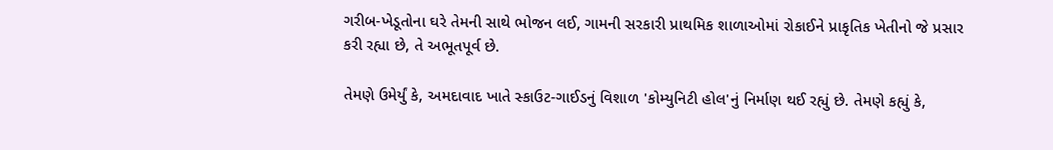ગરીબ-ખેડૂતોના ઘરે તેમની સાથે ભોજન લઈ, ગામની સરકારી પ્રાથમિક શાળાઓમાં રોકાઈને પ્રાકૃતિક ખેતીનો જે પ્રસાર કરી રહ્યા છે, તે અભૂતપૂર્વ છે.

તેમણે ઉમેર્યું કે, અમદાવાદ ખાતે સ્કાઉટ-ગાઈડનું વિશાળ 'કોમ્યુનિટી હોલ'નું નિર્માણ થઈ રહ્યું છે. તેમણે કહ્યું કે,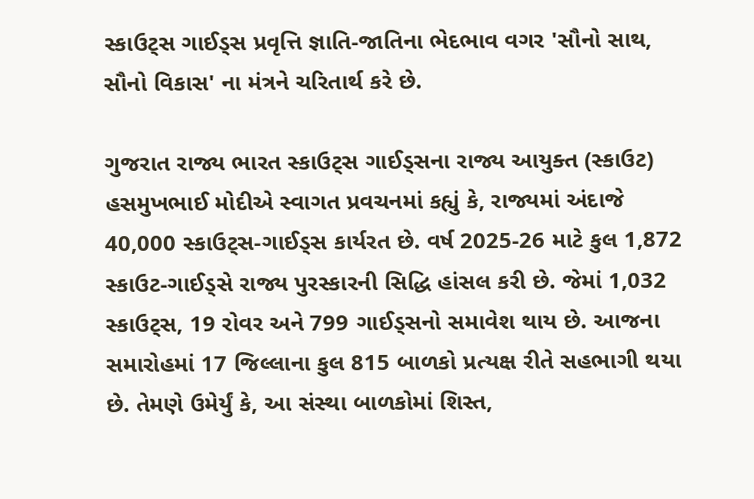સ્કાઉટ્સ ગાઈડ્સ પ્રવૃત્તિ જ્ઞાતિ-જાતિના ભેદભાવ વગર 'સૌનો સાથ, સૌનો વિકાસ' ના મંત્રને ચરિતાર્થ કરે છે.

ગુજરાત રાજ્ય ભારત સ્કાઉટ્સ ગાઈડ્સના રાજ્ય આયુક્ત (સ્કાઉટ) હસમુખભાઈ મોદીએ સ્વાગત પ્રવચનમાં કહ્યું કે, રાજ્યમાં અંદાજે 40,000 સ્કાઉટ્સ-ગાઈડ્સ કાર્યરત છે. વર્ષ 2025-26 માટે કુલ 1,872 સ્કાઉટ-ગાઈડ્સે રાજ્ય પુરસ્કારની સિદ્ધિ હાંસલ કરી છે. જેમાં 1,032 સ્કાઉટ્સ, 19 રોવર અને 799 ગાઈડ્સનો સમાવેશ થાય છે. આજના સમારોહમાં 17 જિલ્લાના કુલ 815 બાળકો પ્રત્યક્ષ રીતે સહભાગી થયા છે. તેમણે ઉમેર્યું કે, આ સંસ્થા બાળકોમાં શિસ્ત,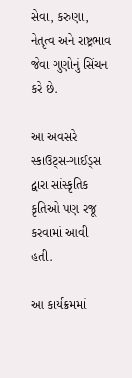સેવા, કરુણા, નેતૃત્વ અને રાષ્ટ્રભાવ જેવા ગુણોનું સિંચન કરે છે.

આ અવસરે સ્કાઉટ્સ-ગાઈડ્સ દ્વારા સાંસ્કૃતિક કૃતિઓ પણ રજૂ કરવામાં આવી હતી.

આ કાર્યક્રમમાં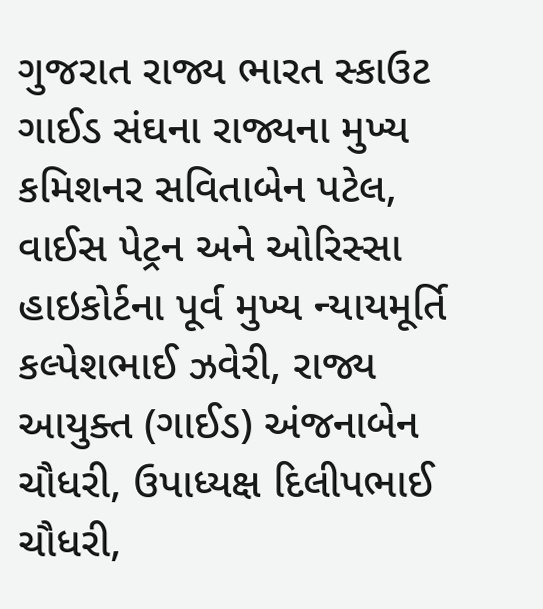ગુજરાત રાજ્ય ભારત સ્કાઉટ ગાઈડ સંઘના રાજ્યના મુખ્ય કમિશનર સવિતાબેન પટેલ, વાઈસ પેટ્રન અને ઓરિસ્સા હાઇકોર્ટના પૂર્વ મુખ્ય ન્યાયમૂર્તિ કલ્પેશભાઈ ઝવેરી, રાજ્ય આયુક્ત (ગાઈડ) અંજનાબેન ચૌધરી, ઉપાધ્યક્ષ દિલીપભાઈ ચૌધરી,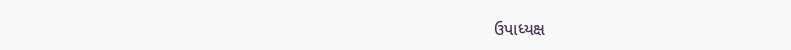ઉપાધ્યક્ષ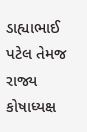ડાહ્યાભાઈ પટેલ તેમજ રાજ્ય કોષાધ્યક્ષ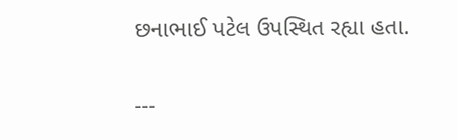છનાભાઈ પટેલ ઉપસ્થિત રહ્યા હતા.

---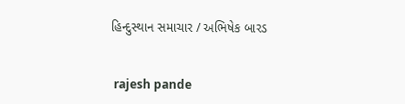હિન્દુસ્થાન સમાચાર / અભિષેક બારડ


 rajesh pande